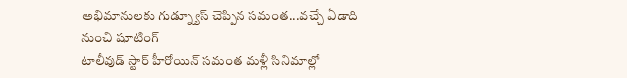అభిమానులకు గుడ్న్యూస్ చెప్పిన సమంత...వచ్చే ఏడాది నుంచి షూటింగ్
టాలీవుడ్ స్టార్ హీరోయిన్ సమంత మళ్లీ సినిమాల్లో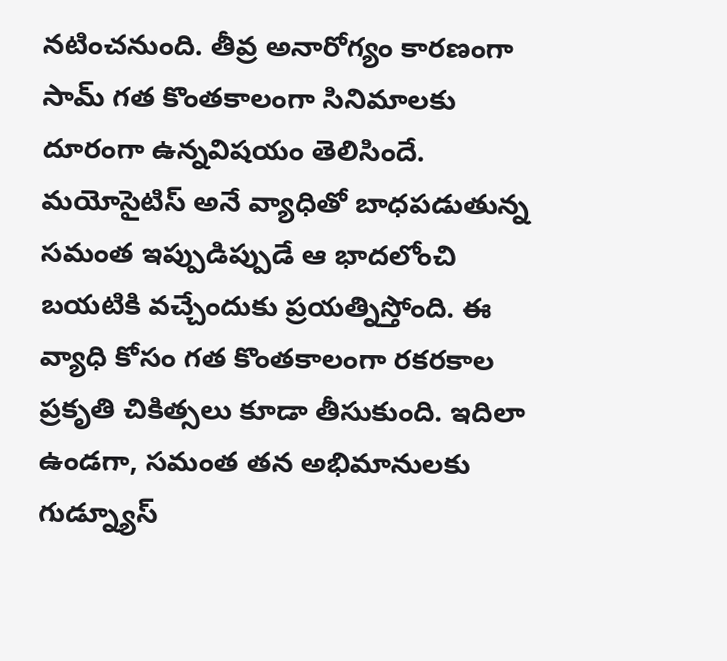నటించనుంది. తీవ్ర అనారోగ్యం కారణంగా సామ్ గత కొంతకాలంగా సినిమాలకు దూరంగా ఉన్నవిషయం తెలిసిందే. మయోసైటిస్ అనే వ్యాధితో బాధపడుతున్న సమంత ఇప్పుడిప్పుడే ఆ భాదలోంచి బయటికి వచ్చేందుకు ప్రయత్నిస్తోంది. ఈ వ్యాధి కోసం గత కొంతకాలంగా రకరకాల ప్రకృతి చికిత్సలు కూడా తీసుకుంది. ఇదిలా ఉండగా, సమంత తన అభిమానులకు గుడ్న్యూస్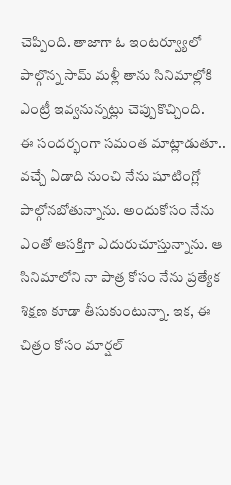చెప్పింది. తాజాగా ఓ ఇంటర్వ్యూలో పాల్గొన్న సామ్ మళ్లీ తాను సినిమాల్లోకి ఎంట్రీ ఇవ్వనున్నట్లు చెప్పుకొచ్చింది.
ఈ సందర్భంగా సమంత మాట్లాడుతూ.. వచ్చే ఏడాది నుంచి నేను షూటింగ్లో పాల్గోనబోతున్నాను. అందుకోసం నేను ఎంతో ఆసక్తిగా ఎదురుచూస్తున్నాను. ఆ సినిమాలోని నా పాత్ర కోసం నేను ప్రత్యేక శిక్షణ కూడా తీసుకుంటున్నా. ఇక, ఈ చిత్రం కోసం మార్షల్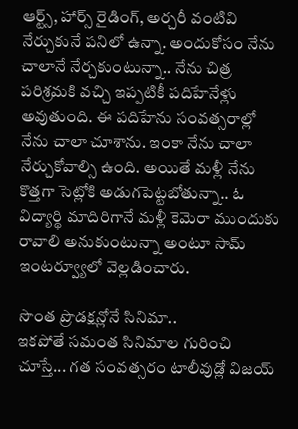ఆర్ట్స్, హార్స్ రైడింగ్, అర్చరీ వంటివి నేర్చుకునే పనిలో ఉన్నా. అందుకోసం నేను చాలానే నేర్చకుంటున్నా.. నేను చిత్ర పరిశ్రమకి వచ్చి ఇప్పటికీ పదిహేనేళ్లు అవుతుంది. ఈ పదిహేను సంవత్సరాల్లో నేను చాలా చూశాను. ఇంకా నేను చాలా నేర్చుకోవాల్సి ఉంది. అయితే మళ్లీ నేను కొత్తగా సెట్లోకి అడుగపెట్టబోతున్నా.. ఓ విద్యార్థి మాదిరిగానే మళ్లీ కెమెరా ముందుకు రావాలి అనుకుంటున్నా అంటూ సామ్ ఇంటర్వ్యూలో వెల్లడించారు.

సొంత ప్రొడక్షన్లోనే సినిమా..
ఇకపోతే సమంత సినిమాల గురించి చూస్తే... గత సంవత్సరం టాలీవుడ్లో విజయ్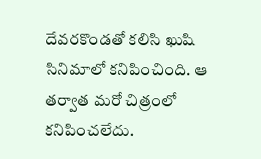దేవరకొండతో కలిసి ఖుషి సినిమాలో కనిపించింది. ఆ తర్వాత మరో చిత్రంలో కనిపించలేదు.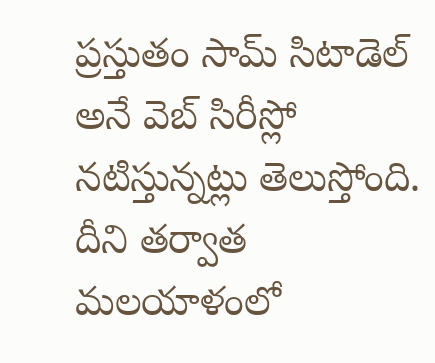ప్రస్తుతం సామ్ సిటాడెల్ అనే వెబ్ సిరీస్లో నటిస్తున్నట్లు తెలుస్తోంది. దీని తర్వాత మలయాళంలో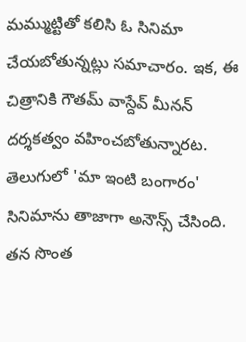మమ్ముట్టితో కలిసి ఓ సినిమా చేయబోతున్నట్లు సమాచారం. ఇక, ఈ చిత్రానికి గౌతమ్ వాస్దేవ్ మీనన్ దర్శకత్వం వహించబోతున్నారట. తెలుగులో 'మా ఇంటి బంగారం' సినిమాను తాజాగా అనౌన్స్ చేసింది. తన సొంత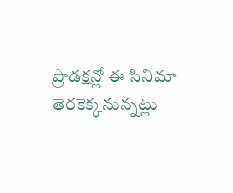ప్రొడక్షన్లో ఈ సినిమా తెరకెక్కనున్నట్లు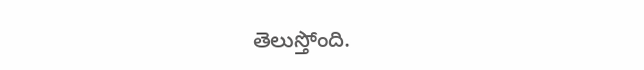తెలుస్తోంది.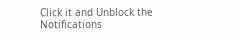Click it and Unblock the Notifications